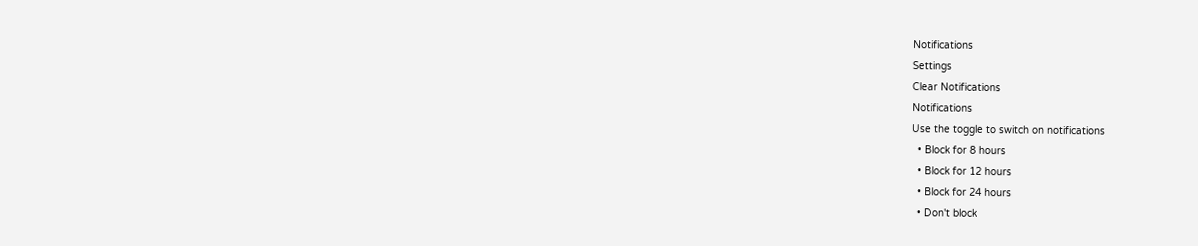Notifications
Settings
Clear Notifications
Notifications
Use the toggle to switch on notifications
  • Block for 8 hours
  • Block for 12 hours
  • Block for 24 hours
  • Don't block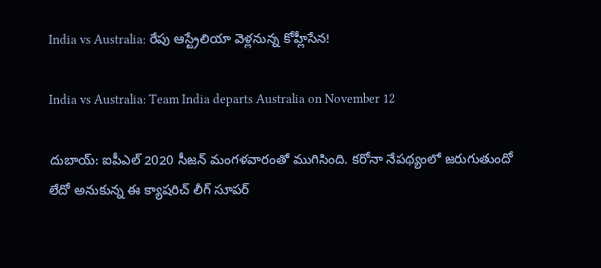India vs Australia: రేపు ఆస్ట్రేలియా వెళ్లనున్న కోహ్లీసేన!

India vs Australia: Team India departs Australia on November 12

దుబాయ్: ఐపీఎల్‌ 2020 సీజన్‌ మంగళవారంతో ముగిసింది. కరోనా నేపథ్యంలో జరుగుతుందో లేదో అనుకున్న ఈ క్యాషరిచ్ లీగ్ సూపర్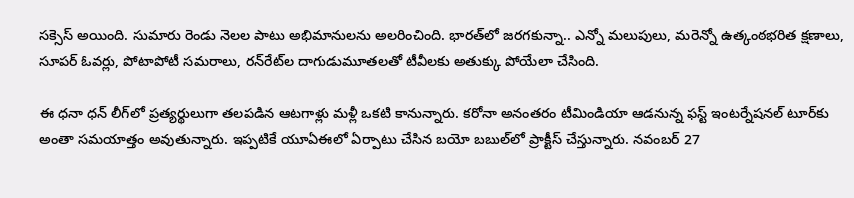సక్సెస్ అయింది. సుమారు రెండు నెలల పాటు అభిమానులను అలరించింది. భారత్‌లో జరగకున్నా.. ఎన్నో మలుపులు, మరెన్నో ఉత్కంఠభరిత క్షణాలు, సూపర్‌ ఓవర్లు, పోటాపోటీ సమరాలు, రన్‌రేట్‌ల దాగుడుమూతలతో టీవీలకు అతుక్కు పోయేలా చేసింది.

ఈ ధనా ధన్ లీగ్‌లో ప్రత్యర్థులుగా తలపడిన ఆటగాళ్లు మళ్లీ ఒకటి కానున్నారు. కరోనా అనంతరం టీమిండియా ఆడనున్న ఫస్ట్ ఇంటర్నేషనల్ టూర్‌కు అంతా సమయాత్తం అవుతున్నారు. ఇప్పటికే యూఏఈలో ఏర్పాటు చేసిన బయో బబుల్‌లో ప్రాక్టీస్ చేస్తున్నారు. నవంబర్‌ 27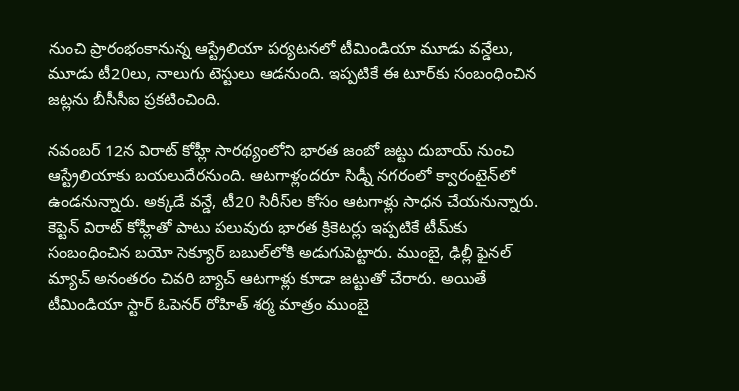నుంచి ప్రారంభంకానున్న ఆస్ట్రేలియా పర్యటనలో టీమిండియా మూడు వన్డేలు, మూడు టీ20లు, నాలుగు టెస్టులు ఆడనుంది. ఇప్పటికే ఈ టూర్‌కు సంబంధించిన జట్లను బీసీసీఐ ప్రకటించింది.

నవంబర్‌ 12న విరాట్‌ కోహ్లీ సారథ్యంలోని భారత జంబో జట్టు దుబాయ్‌ నుంచి ఆస్ట్రేలియాకు బయలుదేరనుంది. ఆటగాళ్లందరూ సిడ్నీ నగరంలో క్వారంటైన్‌లో ఉండనున్నారు. అక్కడే వన్డే, టీ20 సిరీస్‌ల కోసం ఆటగాళ్లు సాధన చేయనున్నారు. కెప్టెన్‌ విరాట్ కోహ్లీతో పాటు పలువురు భారత క్రికెటర్లు ఇప్పటికే టీమ్‌కు సంబంధించిన బయో సెక్యూర్‌ బబుల్‌లోకి అడుగుపెట్టారు. ముంబై, ఢిల్లీ ఫైనల్‌ మ్యాచ్‌ అనంతరం చివరి బ్యాచ్‌ ఆటగాళ్లు కూడా జట్టుతో చేరారు. అయితే టీమిండియా స్టార్ ఓపెనర్ రోహిత్ శర్మ మాత్రం ముంబై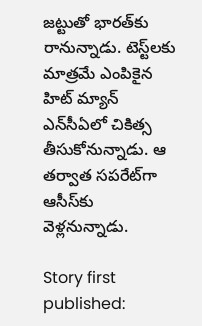జట్టుతో భారత్‌కు రానున్నాడు. టెస్ట్‌లకు మాత్రమే ఎంపికైన హిట్ మ్యాన్ ఎన్‌సీఏ‌లో చికిత్స తీసుకోనున్నాడు. ఆ తర్వాత సపరేట్‌గా ఆసీస్‌కు వెళ్లనున్నాడు.

Story first published: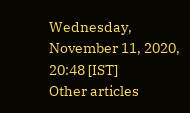Wednesday, November 11, 2020, 20:48 [IST]
Other articles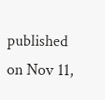published on Nov 11,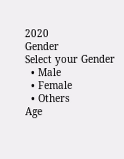2020
Gender
Select your Gender
  • Male
  • Female
  • Others
Age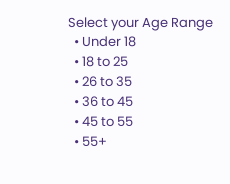Select your Age Range
  • Under 18
  • 18 to 25
  • 26 to 35
  • 36 to 45
  • 45 to 55
  • 55+